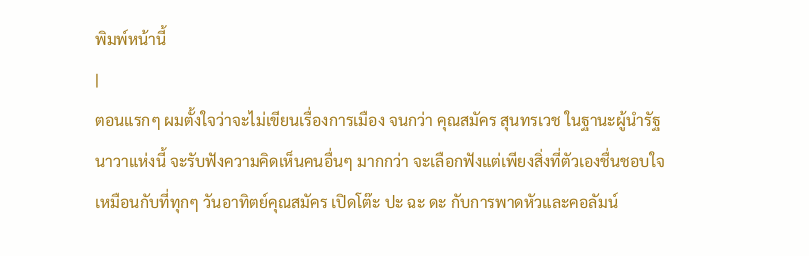พิมพ์หน้านี้
|
ตอนแรกๆ ผมตั้งใจว่าจะไม่เขียนเรื่องการเมือง จนกว่า คุณสมัคร สุนทรเวช ในฐานะผู้นำรัฐนาวาแห่งนี้ จะรับฟังความคิดเห็นคนอื่นๆ มากกว่า จะเลือกฟังแต่เพียงสิ่งที่ตัวเองชื่นชอบใจ เหมือนกับที่ทุกๆ วันอาทิตย์คุณสมัคร เปิดโต๊ะ ปะ ฉะ ดะ กับการพาดหัวและคอลัมน์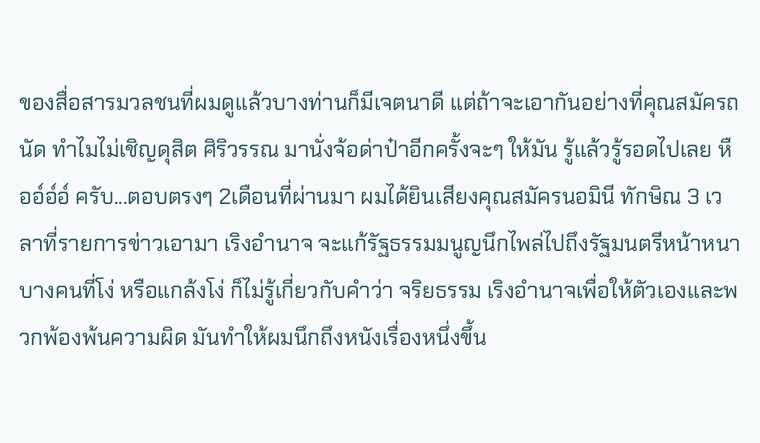ของสื่อสารมวลชนที่ผมดูแล้วบางท่านก็มีเจตนาดี แต่ถ้าจะเอากันอย่างที่คุณสมัครถนัด ทำไมไม่เชิญดุสิต ศิริวรรณ มานั่งจ้อด่าป๋าอีกครั้งจะๆ ให้มัน รู้แล้วรู้รอดไปเลย หืออ์อ์อ์ ครับ...ตอบตรงๆ 2เดือนที่ผ่านมา ผมได้ยินเสียงคุณสมัครนอมินี ทักษิณ 3 เวลาที่รายการข่าวเอามา เริงอำนาจ จะแก้รัฐธรรมมนูญนึกไพล่ไปถึงรัฐมนตรีหน้าหนาบางคนที่โง่ หรือแกล้งโง่ ก็ไม่รู้เกี่ยวกับคำว่า จริยธรรม เริงอำนาจเพื่อให้ตัวเองและพวกพ้องพ้นความผิด มันทำให้ผมนึกถึงหนังเรื่องหนึ่งขึ้น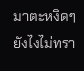มาตะหงิดๆ ยังไงไม่ทรา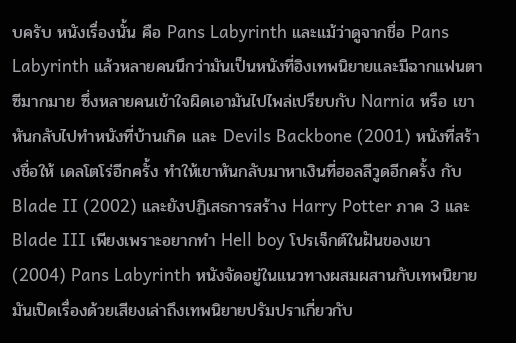บครับ หนังเรื่องนั้น คือ Pans Labyrinth และแม้ว่าดูจากชื่อ Pans Labyrinth แล้วหลายคนนึกว่ามันเป็นหนังที่อิงเทพนิยายและมีฉากแฟนตาซีมากมาย ซึ่งหลายคนเข้าใจผิดเอามันไปไพล่เปรียบกับ Narnia หรือ เขาหันกลับไปทำหนังที่บ้านเกิด และ Devils Backbone (2001) หนังที่สร้างชื่อให้ เดลโตโร่อีกครั้ง ทำให้เขาหันกลับมาหาเงินที่ฮอลลีวูดอีกครั้ง กับ Blade II (2002) และยังปฏิเสธการสร้าง Harry Potter ภาค 3 และ Blade III เพียงเพราะอยากทำ Hell boy โปรเจ็กต์ในฝันของเขา (2004) Pans Labyrinth หนังจัดอยู่ในแนวทางผสมผสานกับเทพนิยาย มันเปิดเรื่องด้วยเสียงเล่าถึงเทพนิยายปรัมปราเกี่ยวกับ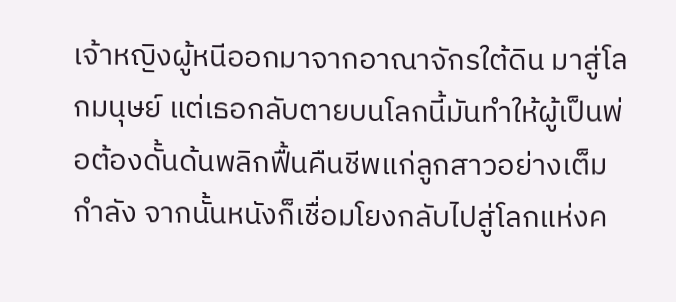เจ้าหญิงผู้หนีออกมาจากอาณาจักรใต้ดิน มาสู่โลกมนุษย์ แต่เธอกลับตายบนโลกนี้มันทำให้ผู้เป็นพ่อต้องดั้นด้นพลิกฟื้นคืนชีพแก่ลูกสาวอย่างเต็มกำลัง จากนั้นหนังก็เชื่อมโยงกลับไปสู่โลกแห่งค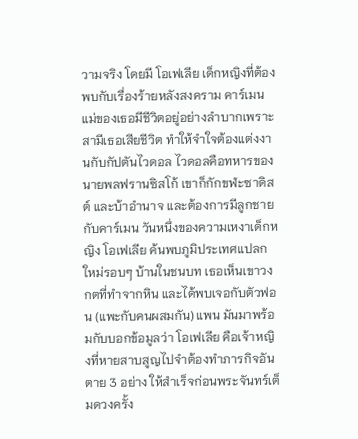วามจริง โดยมี โอเฟเลีย เด็กหญิงที่ต้องพบกับเรื่องร้ายหลังสงคราม คาร์เมน แม่ของเธอมีชีวิตอยู่อย่างลำบากเพราะสามีเธอเสียชีวิต ทำให้จำใจต้องแต่งงานกับกัปตันไวดอล ไวดอลคือทหารของ นายพลฟรานซิสโก้ เขาก็กักขฬะซาดิสต์ และบ้าอำนาจ และต้องการมีลูกชายกับคาร์เมน วันหนึ่งของความเหงาเด็กหญิง โอเฟเลีย ค้นพบภูมิประเทศแปลกใหม่รอบๆ บ้านในชนบท เธอเห็นเขาวงกตที่ทำจากหิน และได้พบเจอกับตัวฟอน (แพะกับคนผสมกัน) แพน มันมาพร้อมกับบอกข้อมูลว่า โอเฟเลีย คือเจ้าหญิงที่หายสาบสูญไปจำต้องทำภารกิจอันตาย 3 อย่าง ให้สำเร็จก่อนพระจันทร์เต็มดวงครั้ง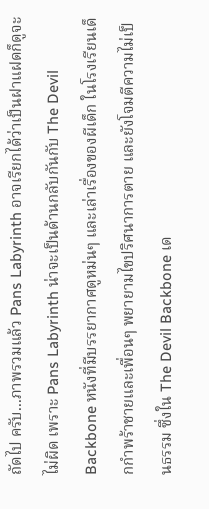ถัดไป ครับ...ภาพรวมแล้ว Pans Labyrinth อาจเรียกได้ว่าเป็นฝาแฝดก็ดูจะไม่ผิด เพราะ Pans Labyrinth น่าจะเป็นด้านกลับกันกับ The Devil Backbone หนังที่มีบรรยากาศดูหม่นๆ และเล่าเรื่องของผีเด็ก ในโรงเรียนเด็กกำพร้าชายและเพื่อนๆ พยายามไขปริศนาการตาย และยังโจมตีความไม่เป็นธรรม ซึ่งใน The Devil Backbone เด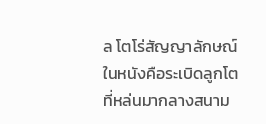ล โตโร่สัญญาลักษณ์ในหนังคือระเบิดลูกโต ที่หล่นมากลางสนาม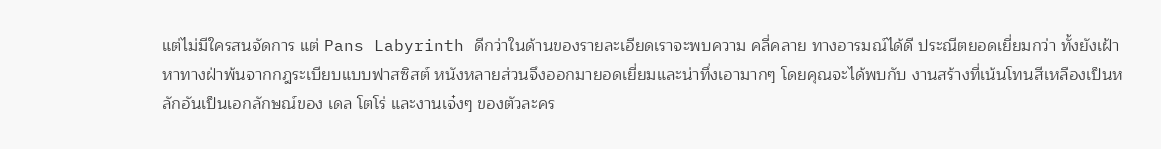แต่ไม่มีใครสนจัดการ แต่ Pans Labyrinth ดีกว่าในด้านของรายละเอียดเราจะพบความ คลี่คลาย ทางอารมณ์ได้ดี ประณีตยอดเยี่ยมกว่า ทั้งยังเฝ้าหาทางฝ่าพ้นจากกฎระเบียบแบบฟาสซิสต์ หนังหลายส่วนจึงออกมายอดเยี่ยมและน่าทึ่งเอามากๆ โดยคุณจะได้พบกับ งานสร้างที่เน้นโทนสีเหลืองเป็นหลักอันเป็นเอกลักษณ์ของ เดล โตโร่ และงานเจ๋งๆ ของตัวละคร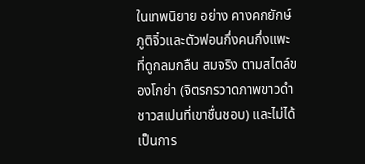ในเทพนิยาย อย่าง คางคกยักษ์ ภูติจิ๋วและตัวฟอนกึ่งคนกึ่งแพะ ที่ดูกลมกลืน สมจริง ตามสไตล์ของโกย่า (จิตรกรวาดภาพขาวดำชาวสเปนที่เขาชื่นชอบ) และไม่ได้เป็นการ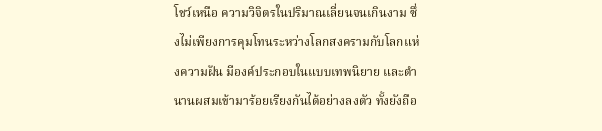โชว์เหนือ ความวิจิตรในปริมาณเลี่ยนจนเกินงาม ซึ่งไม่เพียงการคุมโทนระหว่างโลกสงครามกับโลกแห่งความฝัน มีองค์ประกอบในแบบเทพนิยาย และตำนานผสมเข้ามาร้อยเรียงกันได้อย่างลงตัว ทั้งยังถือ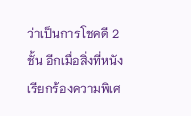ว่าเป็นการโชคดี 2 ชั้น อีกเมื่อสิ่งที่หนังเรียกร้องความพิเศ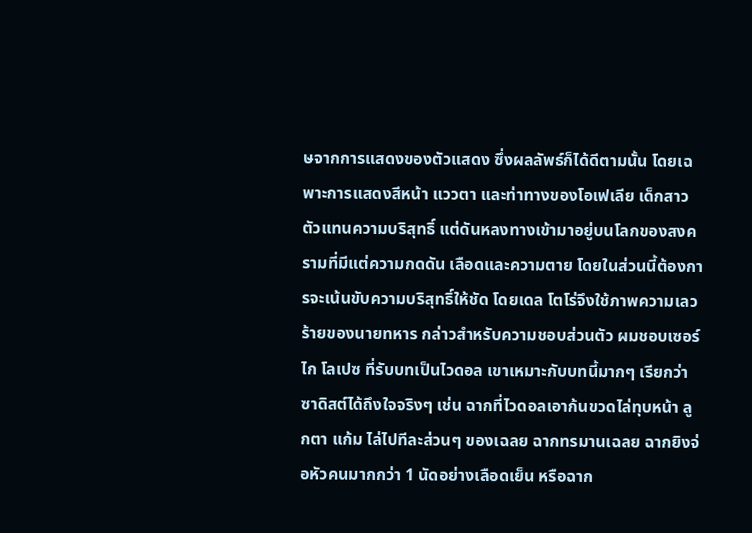ษจากการแสดงของตัวแสดง ซึ่งผลลัพธ์ก็ได้ดีตามนั้น โดยเฉพาะการแสดงสีหน้า แววตา และท่าทางของโอเฟเลีย เด็กสาวตัวแทนความบริสุทธิ์ แต่ดันหลงทางเข้ามาอยู่บนโลกของสงครามที่มีแต่ความกดดัน เลือดและความตาย โดยในส่วนนี้ต้องการจะเน้นขับความบริสุทธิ์ให้ชัด โดยเดล โตโร่จึงใช้ภาพความเลวร้ายของนายทหาร กล่าวสำหรับความชอบส่วนตัว ผมชอบเซอร์ไก โลเปซ ที่รับบทเป็นไวดอล เขาเหมาะกับบทนี้มากๆ เรียกว่าซาดิสต์ได้ถึงใจจริงๆ เช่น ฉากที่ไวดอลเอาก้นขวดไล่ทุบหน้า ลูกตา แก้ม ไล่ไปทีละส่วนๆ ของเฉลย ฉากทรมานเฉลย ฉากยิงจ่อหัวคนมากกว่า 1 นัดอย่างเลือดเย็น หรือฉาก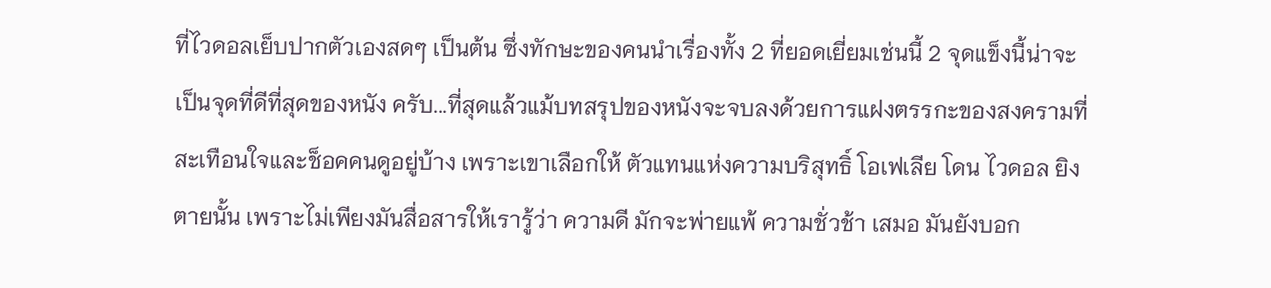ที่ไวดอลเย็บปากตัวเองสดๆ เป็นต้น ซึ่งทักษะของคนนำเรื่องทั้ง 2 ที่ยอดเยี่ยมเช่นนี้ 2 จุดแข็งนี้น่าจะเป็นจุดที่ดีที่สุดของหนัง ครับ...ที่สุดแล้วแม้บทสรุปของหนังจะจบลงด้วยการแฝงตรรกะของสงครามที่สะเทือนใจและช็อคคนดูอยู่บ้าง เพราะเขาเลือกให้ ตัวแทนแห่งความบริสุทธิ์ โอเฟเลีย โดน ไวดอล ยิงตายนั้น เพราะไม่เพียงมันสื่อสารให้เรารู้ว่า ความดี มักจะพ่ายแพ้ ความชั่วช้า เสมอ มันยังบอก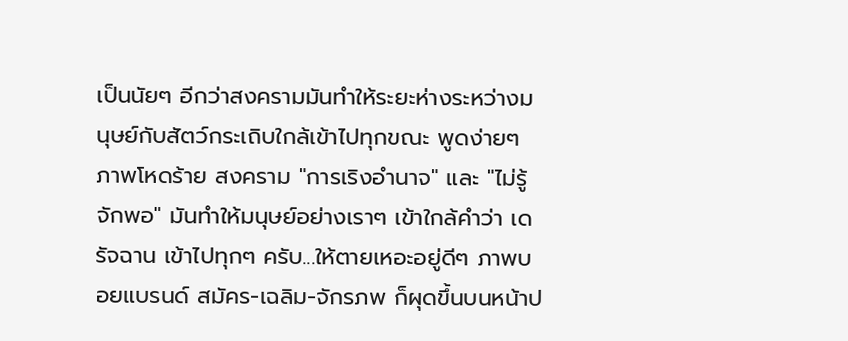เป็นนัยๆ อีกว่าสงครามมันทำให้ระยะห่างระหว่างมนุษย์กับสัตว์กระเถิบใกล้เข้าไปทุกขณะ พูดง่ายๆ ภาพโหดร้าย สงคราม "การเริงอำนาจ" และ "ไม่รู้จักพอ" มันทำให้มนุษย์อย่างเราๆ เข้าใกล้คำว่า เดรัจฉาน เข้าไปทุกๆ ครับ...ให้ตายเหอะอยู่ดีๆ ภาพบอยแบรนด์ สมัคร-เฉลิม-จักรภพ ก็ผุดขึ้นบนหน้าป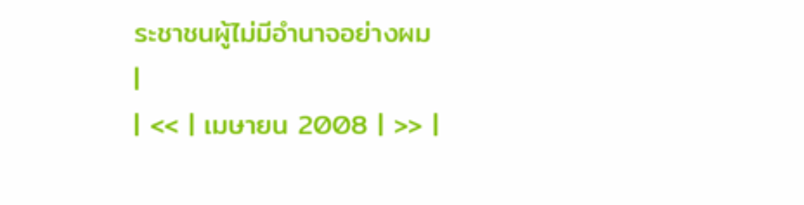ระชาชนผู้ไม่มีอำนาจอย่างผม
|
| << | เมษายน 2008 | >> |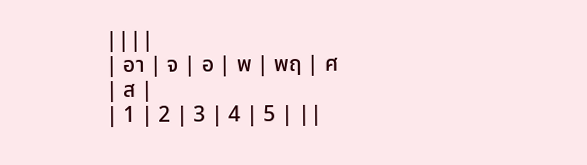||||
| อา | จ | อ | พ | พฤ | ศ | ส |
| 1 | 2 | 3 | 4 | 5 | ||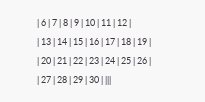| 6 | 7 | 8 | 9 | 10 | 11 | 12 |
| 13 | 14 | 15 | 16 | 17 | 18 | 19 |
| 20 | 21 | 22 | 23 | 24 | 25 | 26 |
| 27 | 28 | 29 | 30 | |||